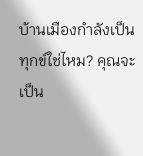บ้านเมืองกำลังเป็นทุกข์ใช่ไหม? คุณจะเป็น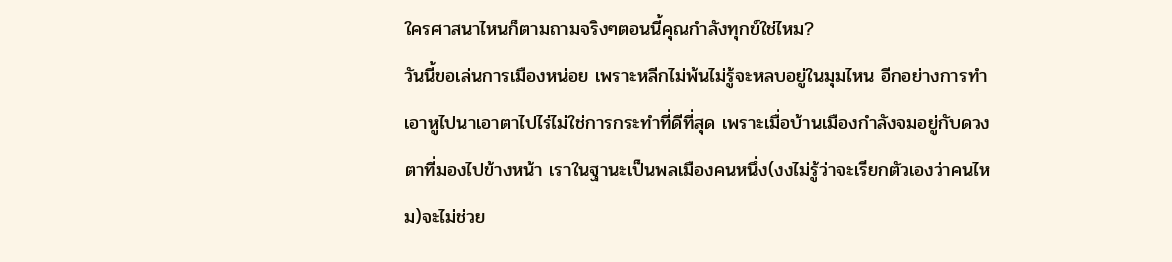ใครศาสนาไหนก็ตามถามจริงๆตอนนี้คุณกำลังทุกข์ใช่ไหม?
วันนี้ขอเล่นการเมืองหน่อย เพราะหลีกไม่พ้นไม่รู้จะหลบอยู่ในมุมไหน อีกอย่างการทำเอาหูไปนาเอาตาไปไร่ไม่ใช่การกระทำที่ดีที่สุด เพราะเมื่อบ้านเมืองกำลังจมอยู่กับดวงตาที่มองไปข้างหน้า เราในฐานะเป็นพลเมืองคนหนึ่ง(งงไม่รู้ว่าจะเรียกตัวเองว่าคนไหม)จะไม่ช่วย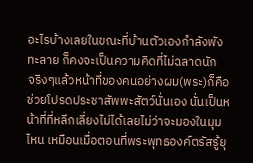อะไรบ้างเลยในขณะที่บ้านตัวเองกำลังพังทะลาย ก็คงจะเป็นความคิดที่ไม่ฉลาดนัก
จริงๆแล้วหน้าที่ของคนอย่างผม(พระ)ก็คือช่วยโปรดประชาสัพพะสัตว์นั่นเอง นั่นเป็นหน้าที่ที่หลีกเลี่ยงไม่ได้เลยไม่ว่าจะมองในมุมไหน เหมือนเมื่อตอนที่พระพุทธองค์ตรัสรู้ยุ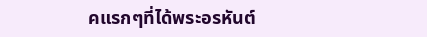คแรกๆที่ได้พระอรหันต์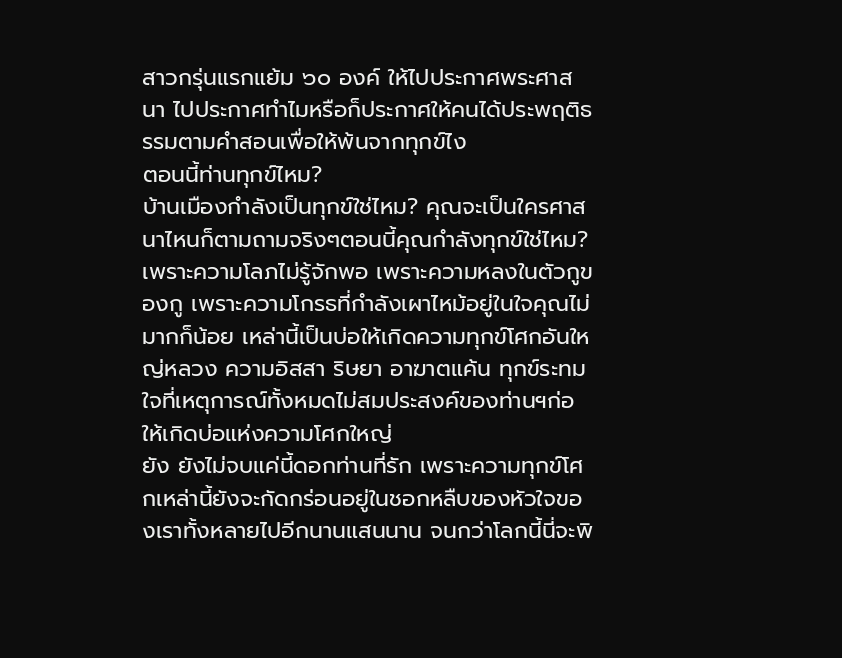สาวกรุ่นแรกแย้ม ๖๐ องค์ ให้ไปประกาศพระศาสนา ไปประกาศทำไมหรือก็ประกาศให้คนได้ประพฤติธรรมตามคำสอนเพื่อให้พ้นจากทุกข์ไง
ตอนนี้ท่านทุกข์ไหม?
บ้านเมืองกำลังเป็นทุกข์ใช่ไหม? คุณจะเป็นใครศาสนาไหนก็ตามถามจริงๆตอนนี้คุณกำลังทุกข์ใช่ไหม?
เพราะความโลภไม่รู้จักพอ เพราะความหลงในตัวกูของกู เพราะความโกรธที่กำลังเผาไหม้อยู่ในใจคุณไม่มากก็น้อย เหล่านี้เป็นบ่อให้เกิดความทุกข์โศกอันใหญ่หลวง ความอิสสา ริษยา อาฆาตแค้น ทุกข์ระทมใจที่เหตุการณ์ทั้งหมดไม่สมประสงค์ของท่านฯก่อให้เกิดบ่อแห่งความโศกใหญ่
ยัง ยังไม่จบแค่นี้ดอกท่านที่รัก เพราะความทุกข์โศกเหล่านี้ยังจะกัดกร่อนอยู่ในชอกหลืบของหัวใจของเราทั้งหลายไปอีกนานแสนนาน จนกว่าโลกนี้นี่จะพิ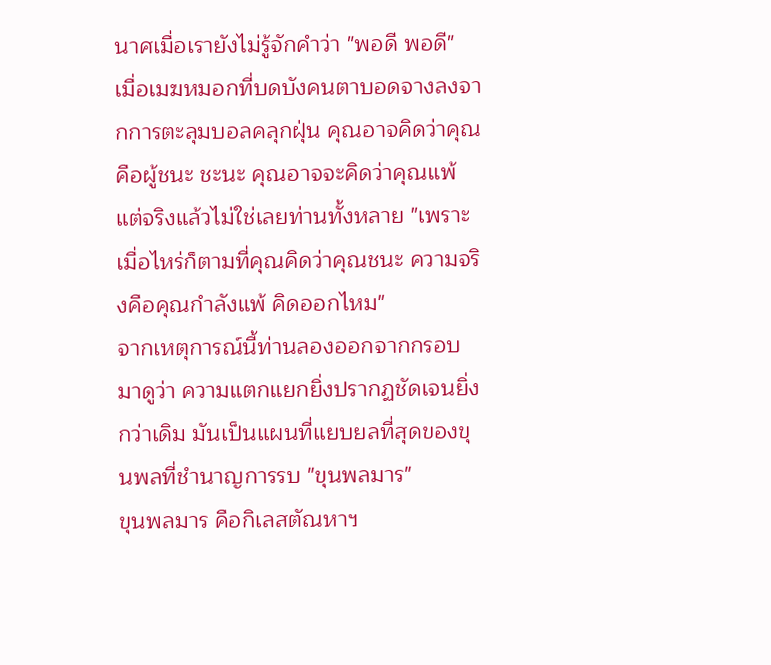นาศเมื่อเรายังไม่รู้จักคำว่า "พอดี พอดี"
เมื่อเมฆหมอกที่บดบังคนตาบอดจางลงจากการตะลุมบอลคลุกฝุ่น คุณอาจคิดว่าคุณคือผู้ชนะ ชะนะ คุณอาจจะคิดว่าคุณแพ้ แต่จริงแล้วไม่ใช่เลยท่านทั้งหลาย "เพราะเมื่อไหร่ก็ตามที่คุณคิดว่าคุณชนะ ความจริงคือคุณกำลังแพ้ คิดออกไหม"
จากเหตุการณ์นี้ท่านลองออกจากกรอบมาดูว่า ความแตกแยกยิ่งปรากฏชัดเจนยิ่งกว่าเดิม มันเป็นแผนที่แยบยลที่สุดของขุนพลที่ชำนาญการรบ "ขุนพลมาร"
ขุนพลมาร คือกิเลสตัณหาฯ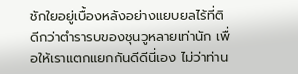ชักใยอยู่เบื้องหลังอย่างแยบยลไร้ที่ติ ดีกว่าตำรารบของชุนวูหลายเท่านัก เพื่อให้เราแตกแยกกันดีดีนี่เอง ไม่ว่าท่าน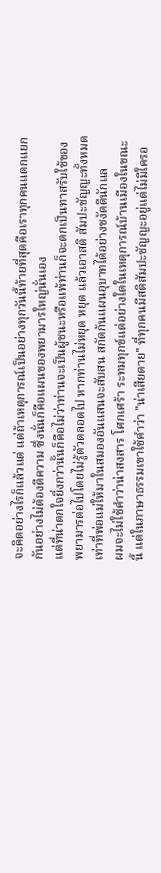จะคิดอย่างไรก็แล้วแต่ แต่ถ้าเหตุการณ์เป็นอย่างทุกวันนี้ท้ายที่สุดคือเราทุกคนแตกแยกกันอย่างไม่ต้องตีความ ซึ่งนั่นก็คือแผนของพยามารใหญ่นั่นเอง
แต่ที่น่าตกใจยิ่งกว่านั้นก็คือไม่ว่าท่านจะเป็นผู้ชนะหรือแพ้ท่านก็จะตกเป็นทาสรับใช้ของพยามารต่อไปโดยไม่รู้ตัวตลอดไป หากท่านไม่หยุด หยุด แล้วเอาสติ สัมปะชัญญะทั้งหมดเท่าที่พ่อแม่ให้มาในสมองอันแสนจะสับสน สกัดก้นแผนอุบาทได้อย่างชงัดดีนักแล
ผมจะไม่ใช้คำว่าน่าสงสาร โศกเศร้า ระทมทุกข์แต่อย่างใดในเหตุการณ์บ้านเมืองในขณะนี้ แต่ในภาษาธรรมเขาใช้คำว่า "น่าเสียดาย" ที่ทุกคนมีสติสัมปะชัญญะอยู่แต่ไม่มีใครอ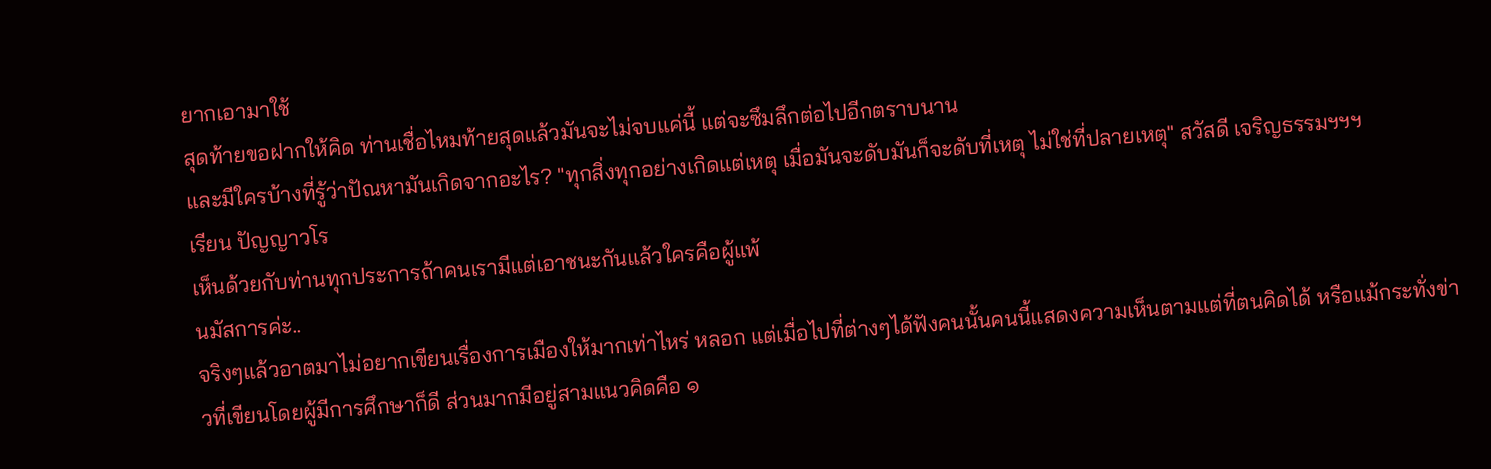ยากเอามาใช้
สุดท้ายขอฝากให้คิด ท่านเชื่อไหมท้ายสุดแล้วมันจะไม่จบแค่นี้ แต่จะซึมลึกต่อไปอีกตราบนาน
และมีใครบ้างที่รู้ว่าปัณหามันเกิดจากอะไร? "ทุกสิ่งทุกอย่างเกิดแต่เหตุ เมื่อมันจะดับมันก็จะดับที่เหตุ ไม่ใช่ที่ปลายเหตุ" สวัสดี เจริญธรรมฯฯฯ
เรียน ปัญญาวโร
เห็นด้วยกับท่านทุกประการถ้าคนเรามีแต่เอาชนะกันแล้วใครคือผู้แพ้
นมัสการค่ะ..
จริงๆแล้วอาตมาไม่อยากเขียนเรื่องการเมืองให้มากเท่าไหร่ หลอก แต่เมื่อไปที่ต่างๆได้ฟังคนนั้นคนนี้แสดงความเห็นตามแต่ที่ตนคิดได้ หรือแม้กระทั่งข่าวที่เขียนโดยผู้มีการศึกษาก็ดี ส่วนมากมีอยู่สามแนวคิดคือ ๑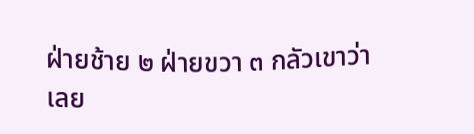ฝ่ายช้าย ๒ ฝ่ายขวา ๓ กลัวเขาว่า เลย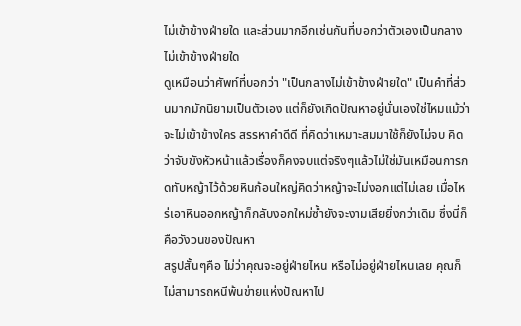ไม่เข้าข้างฝ่ายใด และส่วนมากอีกเช่นกันที่บอกว่าตัวเองเป็นกลางไม่เข้าข้างฝ่ายใด
ดูเหมือนว่าศัพท์ที่บอกว่า "เป็นกลางไม่เข้าข้างฝ่ายใด" เป็นคำที่ส่วนมากมักนิยามเป็นตัวเอง แต่ก็ยังเกิดปัณหาอยู่นั่นเองใช่ไหมแม้ว่าจะไม่เข้าข้างใคร สรรหาคำดีดี ที่คิดว่าเหมาะสมมาใช้ก็ยังไม่จบ คิดว่าจับขังหัวหน้าแล้วเรื่องก็คงจบแต่จริงๆแล้วไม่ใช่มันเหมือนการกดทับหญ้าไว้ด้วยหินก้อนใหญ่คิดว่าหญ้าจะไม่งอกแต่ไม่เลย เมื่อไหร่เอาหินออกหญ้าก็กลับงอกใหม่ซ้ำยังจะงามเสียยิ่งกว่าเดิม ซึ่งนี่ก็คือวังวนของปัณหา
สรูปสั้นๆคือ ไม่ว่าคุณจะอยู่ฝ่ายไหน หรือไม่อยู่ฝ่ายไหนเลย คุณก็ไม่สามารถหนีพ้นข่ายแห่งปัณหาไป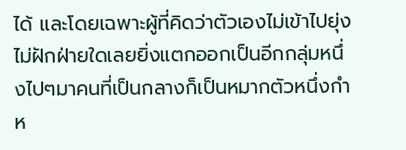ได้ และโดยเฉพาะผู้ที่คิดว่าตัวเองไม่เข้าไปยุ่ง ไม่ฝักฝ่ายใดเลยยิ่งแตกออกเป็นอีกกลุ่มหนึ่งไปๆมาคนที่เป็นกลางก็เป็นหมากตัวหนึ่งกำห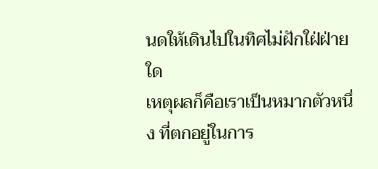นดให้เดินไปในทิศไม่ฝักใฝ่ฝ่ายใด
เหตุผลก็คือเราเป็นหมากตัวหนึ่ง ที่ตกอยู่ในการ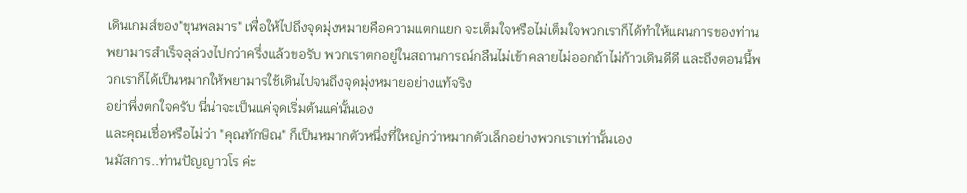เดินเกมส์ของ"ขุนพลมาร" เพื่อให้ไปถึงจุดมุ่งหมายคือความแตกแยก จะเต็มใจหรือไม่เต็มใจพวกเราก็ได้ทำให้แผนการของท่านพยามารสำเร็จลุล่วงไปกว่าครึ่งแล้วขอรับ พวกเราตกอยู่ในสถานการณ์กลืนไม่เข้าคลายไม่ออกถ้าไม่ก้าวเดินดีดี และถึงตอนนี้พวกเราก็ได้เป็นหมากให้พยามารใช้เดินไปจนถึงจุดมุ่งหมายอย่างแท้จริง
อย่าพึ่งตกใจครับ นี่น่าจะเป็นแค่จุดเริ่มต้นแค่นั้นเอง
และคุณเชื่อหรือไม่ว่า "คุณทักษิณ" ก็เป็นหมากตัวหนึ่งที่ใหญ่กว่าหมากตัวเล็กอย่างพวกเราเท่านั้นเอง
นมัสการ..ท่านปัญญาวโร ค่ะ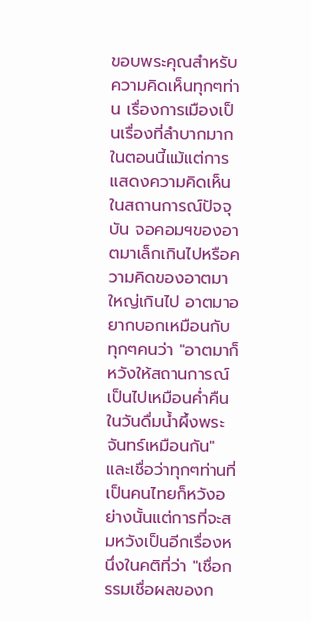ขอบพระคุณสำหรับความคิดเห็นทุกๆท่าน เรื่องการเมืองเป็นเรื่องที่ลำบากมากในตอนนี้แม้แต่การแสดงความคิดเห็นในสถานการณ์ปัจจุบัน จอคอมฯของอาตมาเล็กเกินไปหรือความคิดของอาตมาใหญ่เกินไป อาตมาอยากบอกเหมือนกับทุกๆคนว่า "อาตมาก็หวังให้สถานการณ์เป็นไปเหมือนค่ำคืนในวันดื่มน้ำผึ้งพระจันทร์เหมือนกัน" และเชื่อว่าทุกๆท่านที่เป็นคนไทยก็หวังอย่างนั้นแต่การที่จะสมหวังเป็นอีกเรื่องหนึ่งในคติที่ว่า "เชื่อกรรมเชื่อผลของก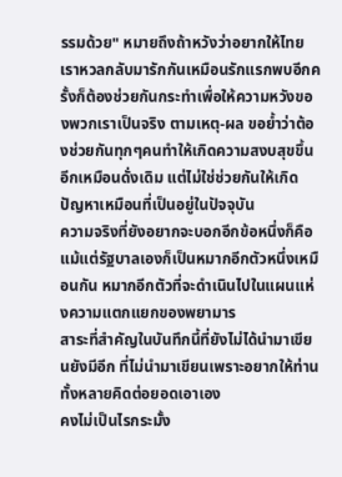รรมด้วย" หมายถึงถ้าหวังว่าอยากให้ไทยเราหวลกลับมารักกันเหมือนรักแรกพบอีกครั้งก็ต้องช่วยกันกระทำเพื่อให้ความหวังของพวกเราเป็นจริง ตามเหตุ-ผล ขอย้ำว่าต้องช่วยกันทุกๆคนทำให้เกิดความสงบสุขขึ้นอีกเหมือนดั่งเดิม แต่ไม่ใช่ช่วยกันให้เกิดปัญหาเหมือนที่เป็นอยู่ในปัจจุบัน
ความจริงที่ยังอยากจะบอกอีกข้อหนึ่งก็คือ
แม้แต่รัฐบาลเองก็เป็นหมากอีกตัวหนึ่งเหมือนกัน หมากอีกตัวที่จะดำเนินไปในแผนแห่งความแตกแยกของพยามาร
สาระที่สำคัญในบันทึกนี้ที่ยังไม่ได้นำมาเขียนยังมีอีก ที่ไม่นำมาเขียนเพราะอยากให้ท่านทั้งหลายคิดต่อยอดเอาเอง
คงไม่เป็นไรกระมั้ง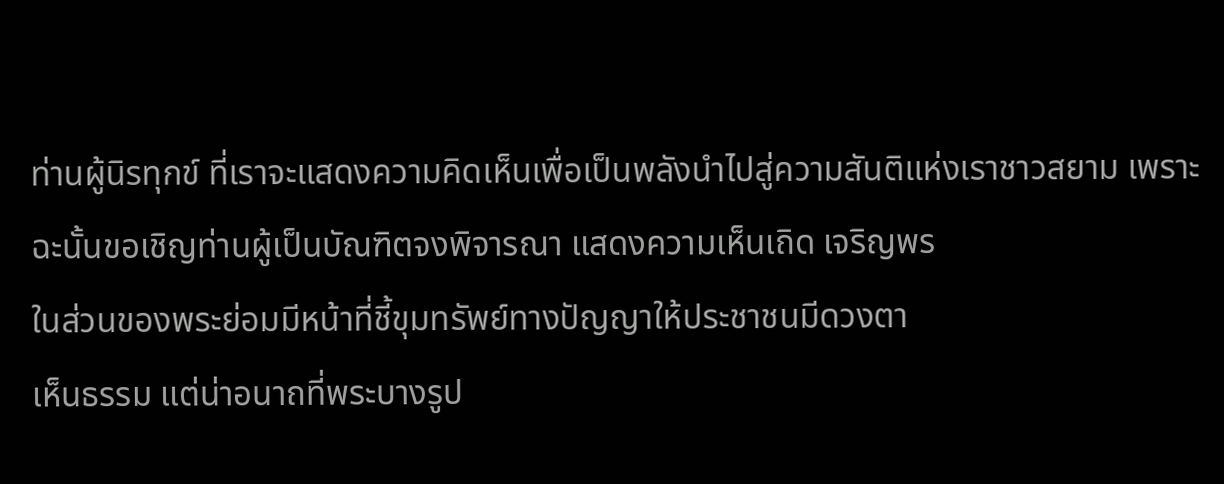ท่านผู้นิรทุกข์ ที่เราจะแสดงความคิดเห็นเพื่อเป็นพลังนำไปสู่ความสันติแห่งเราชาวสยาม เพราะฉะนั้นขอเชิญท่านผู้เป็นบัณฑิตจงพิจารณา แสดงความเห็นเถิด เจริญพร
ในส่วนของพระย่อมมีหน้าที่ชี้ขุมทรัพย์ทางปัญญาให้ประชาชนมีดวงตา
เห็นธรรม แต่น่าอนาถที่พระบางรูป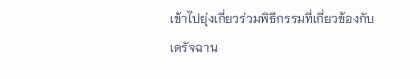เข้าไปยุ่งเกี่ยวร่วมพิธีกรรมที่เกี่ยวข้องกับ
เดรัจฉาน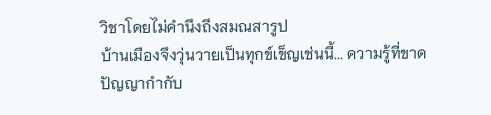วิชาโดยไม่คำนึงถึงสมณสารูป
บ้านเมืองจึงวุ่นวายเป็นทุกข์เข็ญเช่นนี้... ความรู้ที่ขาดปัญญากำกับ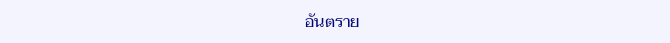อันตราย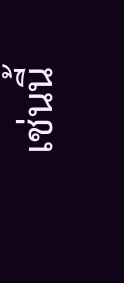เช่นนี้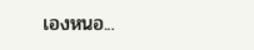เองหนอ...